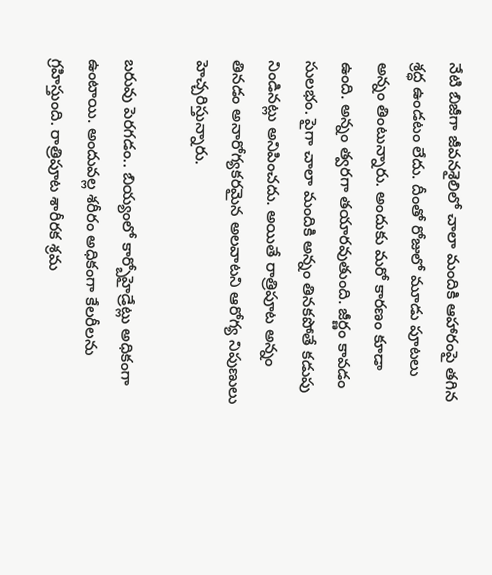నేటి బిజీగా జీవనశైలిలో చాలా మందికి ఆహారంపై తగిన శ్రద్ధ ఉండటం లేదు. దీంతో రోజులో మూడు పూటలు అన్నం తింటున్నారు. అందుకు మరో కారణం కూడా ఉంది. అన్నం త్వరగా తయారవుతుంది. జీర్ణం కావడం సులభం. పైగా చాలా మందికి అన్నం తినకపోతే కడుపు నిండినట్లు అనిపించదు. అయితే రాత్రిపూట అన్నం తినడం అనారోగ్యకరమైన అలవాటని ఆరోగ్య నిపుణులు హెచ్చరిస్తున్నారు.

బరువు పెరగడం.. బియ్యంలో కార్బోహైడ్రేట్లు అధికంగా ఉంటాయి. అందువల్ల శరీరం అధికంగా కేలరీలను గ్రహిస్తుంది. రాత్రిపూట శారీరక శ్రమ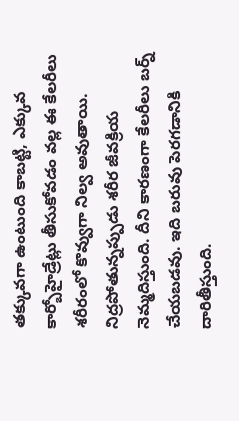తక్కువగా ఉంటుంది కాబట్టి, ఎక్కువ కార్బోహైడ్రేట్లు తీసుకోవడం వల్ల ఈ కేలరీలు శరీరంలో కొవ్వుగా నిల్వ అవుతాయి. నిద్రపోతున్నప్పుడు శరీర జీవక్రియ నెమ్మదిస్తుంది. దీని కారణంగా కేలరీలు బర్న్ చేయబడవు. ఇది బరువు పెరగడానికి దారితీస్తుంది.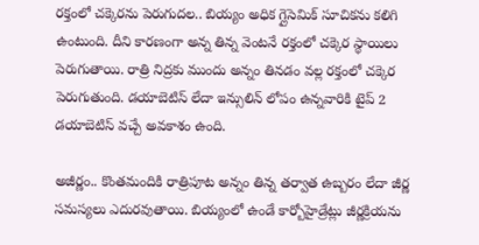రక్తంలో చక్కెరను పెరుగుదల.. బియ్యం అధిక గ్లైసెమిక్ సూచికను కలిగి ఉంటుంది. దీని కారణంగా అన్న తిన్న వెంటనే రక్తంలో చక్కెర స్థాయిలు పెరుగుతాయి. రాత్రి నిద్రకు ముందు అన్నం తినడం వల్ల రక్తంలో చక్కెర పెరుగుతుంది. డయాబెటిస్ లేదా ఇన్సులిన్ లోపం ఉన్నవారికి టైప్ 2 డయాబెటిస్ వచ్చే అవకాశం ఉంది.

అజీర్ణం.. కొంతమందికి రాత్రిపూట అన్నం తిన్న తర్వాత ఉబ్బరం లేదా జీర్ణ సమస్యలు ఎదురవుతాయి. బియ్యంలో ఉండే కార్బోహైడ్రేట్లు జీర్ణక్రియను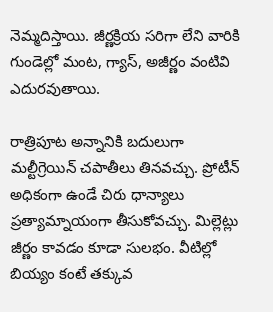నెమ్మదిస్తాయి. జీర్ణక్రియ సరిగా లేని వారికి గుండెల్లో మంట, గ్యాస్, అజీర్ణం వంటివి ఎదురవుతాయి.

రాత్రిపూట అన్నానికి బదులుగా మల్టీగ్రెయిన్ చపాతీలు తినవచ్చు. ప్రోటీన్ అధికంగా ఉండే చిరు ధాన్యాలు ప్రత్యామ్నాయంగా తీసుకోవచ్చు. మిల్లెట్లు జీర్ణం కావడం కూడా సులభం. వీటిల్లో బియ్యం కంటే తక్కువ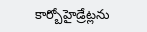కార్బోహైడ్రేట్లను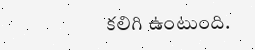కలిగి ఉంటుంది.